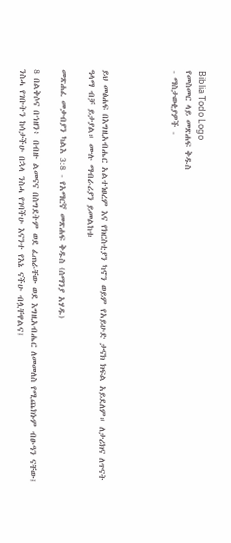Biblia Todo Logo
የመስመር ላይ መጽሐፍ ቅዱስ
- ማስታወቂያዎች -




ይህ መፅሐፍ በእግዚአብሔር አልተነፀረም እና የክርስቲያን ካኖን ወይም የአይሁድ ታናክ ክፍል አይደለም። ለታሪክና ለጥናት ዓላማ ብቻ ይታያል። ሙሉ ማብራሪያን ይመልከቱ

መጽሐፈ መቃብያን ካልእ 3:8 - የአማርኛ መጽሐፍ ቅዱስ (ሰማንያ አሃዱ)

8 በልቅሶና በኀዘን፥ በብዙ ልመናና በስግደትም ወደ ፈጠራቸው ወደ እግዚአብሔር ለመመለስ የሚጨክኑም ብፁዓን ናቸው፤ ንስሓ የገቡትን ከሳታችሁ በኋላ ንስሓ የገባችሁ እናንተ የእኔ ናችሁ ብሏቸዋልና፤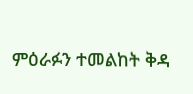ምዕራፉን ተመልከት ቅዳ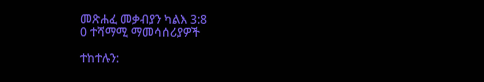መጽሐፈ መቃብያን ካልእ 3:8
0 ተሻማሚ ማመሳሰሪያዎች

ተከተሉን: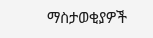ማስታወቂያዎች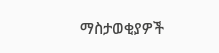ማስታወቂያዎች